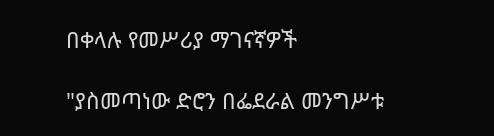በቀላሉ የመሥሪያ ማገናኛዎች

"ያስመጣነው ድሮን በፌደራል መንግሥቱ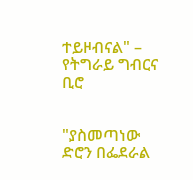ተይዞብናል" – የትግራይ ግብርና ቢሮ


"ያስመጣነው ድሮን በፌደራል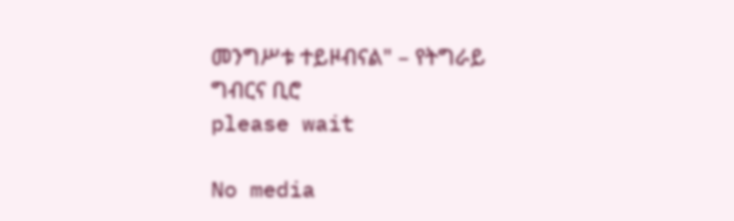መንግሥቱ ተይዞብናል" – የትግራይ ግብርና ቢሮ
please wait

No media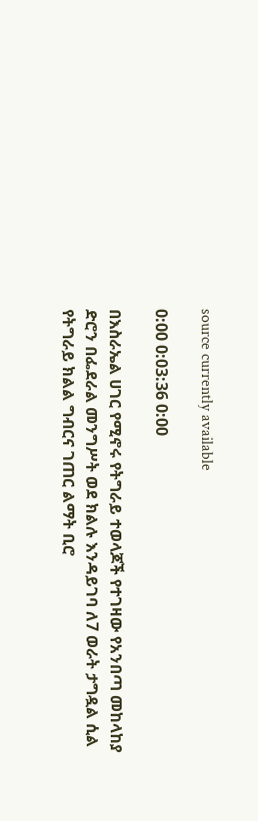source currently available

0:00 0:03:36 0:00

በእስራኤል ሀገር የሚኖሩ የትግራይ ተወላጆች የተገዛው የአንበጣ መከላከያ ድሮን በፌደራል መንግሥት ወደ ክልሉ እንዳይገባ ለ7 ወራት ታግዷል ሲል የትግራይ ክልል ግብርና ገጠር ልማት ቢሮ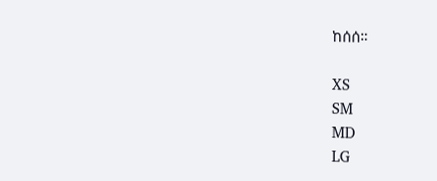ከሰሰ።

XS
SM
MD
LG